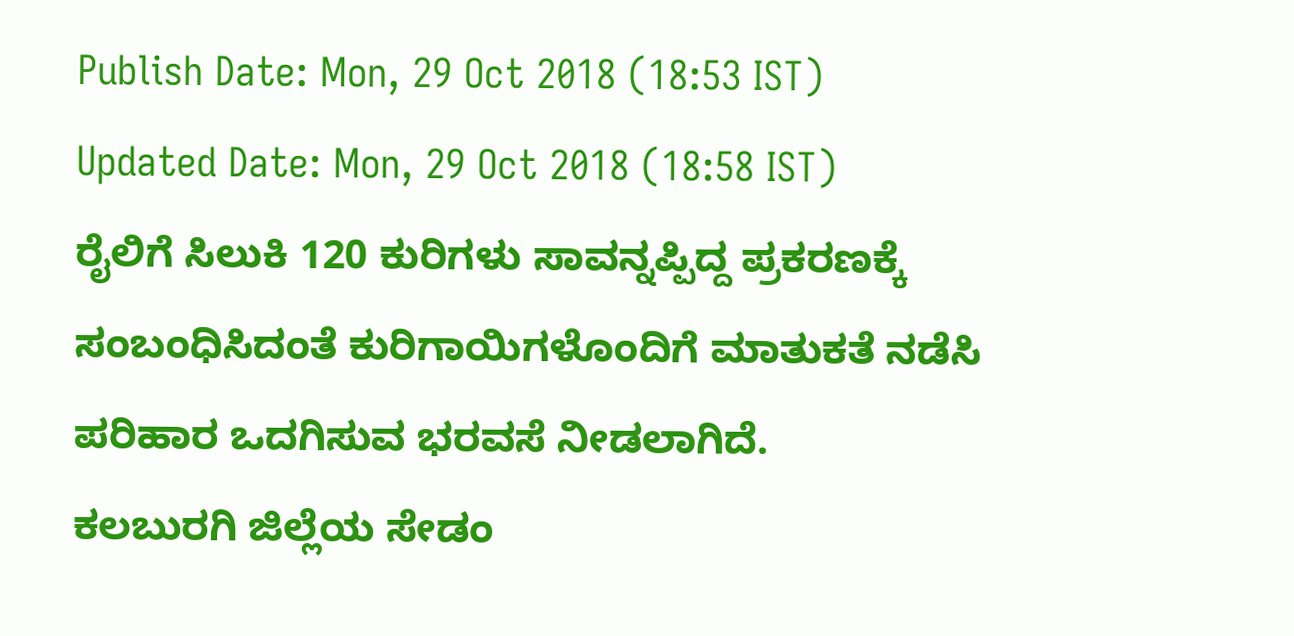Publish Date: Mon, 29 Oct 2018 (18:53 IST)
Updated Date: Mon, 29 Oct 2018 (18:58 IST)
ರೈಲಿಗೆ ಸಿಲುಕಿ 120 ಕುರಿಗಳು ಸಾವನ್ನಪ್ಪಿದ್ದ ಪ್ರಕರಣಕ್ಕೆ ಸಂಬಂಧಿಸಿದಂತೆ ಕುರಿಗಾಯಿಗಳೊಂದಿಗೆ ಮಾತುಕತೆ ನಡೆಸಿ ಪರಿಹಾರ ಒದಗಿಸುವ ಭರವಸೆ ನೀಡಲಾಗಿದೆ.
ಕಲಬುರಗಿ ಜಿಲ್ಲೆಯ ಸೇಡಂ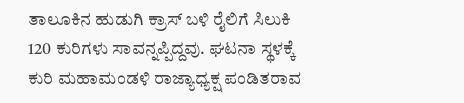ತಾಲೂಕಿನ ಹುಡುಗಿ ಕ್ರಾಸ್ ಬಳಿ ರೈಲಿಗೆ ಸಿಲುಕಿ 120 ಕುರಿಗಳು ಸಾವನ್ನಪ್ಪಿದ್ದವು. ಘಟನಾ ಸ್ಥಳಕ್ಕೆ ಕುರಿ ಮಹಾಮಂಡಳಿ ರಾಜ್ಯಾಧ್ಯಕ್ಷ ಪಂಡಿತರಾವ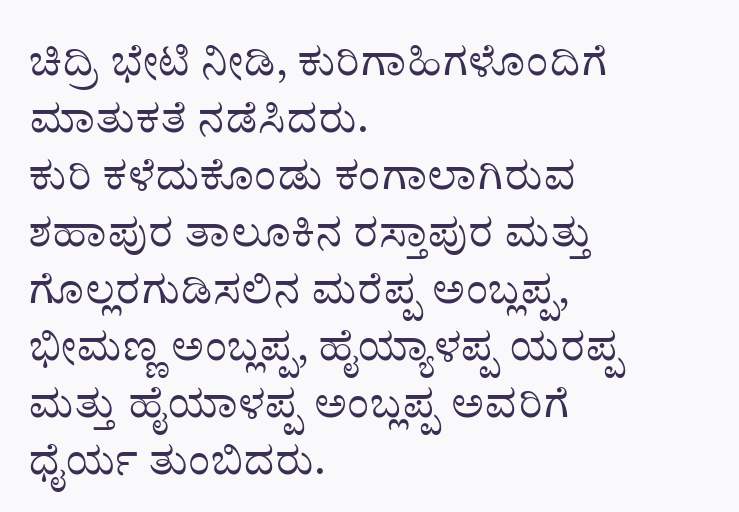ಚಿದ್ರಿ ಭೇಟಿ ನೀಡಿ, ಕುರಿಗಾಹಿಗಳೊಂದಿಗೆ ಮಾತುಕತೆ ನಡೆಸಿದರು.
ಕುರಿ ಕಳೆದುಕೊಂಡು ಕಂಗಾಲಾಗಿರುವ ಶಹಾಪುರ ತಾಲೂಕಿನ ರಸ್ತಾಪುರ ಮತ್ತು ಗೊಲ್ಲರಗುಡಿಸಲಿನ ಮರೆಪ್ಪ ಅಂಬ್ಲಪ್ಪ, ಭೀಮಣ್ಣ ಅಂಬ್ಲಪ್ಪ, ಹೈಯ್ಯಾಳಪ್ಪ ಯರಪ್ಪ ಮತ್ತು ಹೈಯಾಳಪ್ಪ ಅಂಬ್ಲಪ್ಪ ಅವರಿಗೆ ಧೈರ್ಯ ತುಂಬಿದರು.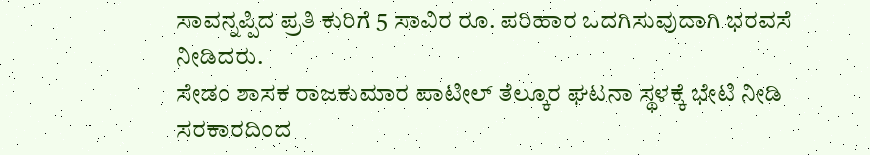ಸಾವನ್ನಪ್ಪಿದ ಪ್ರತಿ ಕುರಿಗೆ 5 ಸಾವಿರ ರೂ. ಪರಿಹಾರ ಒದಗಿಸುವುದಾಗಿ ಭರವಸೆ ನೀಡಿದರು.
ಸೇಡಂ ಶಾಸಕ ರಾಜಕುಮಾರ ಪಾಟೀಲ್ ತೆಲ್ಕೂರ ಘಟನಾ ಸ್ಥಳಕ್ಕೆ ಭೇಟಿ ನೀಡಿ ಸರಕಾರದಿಂದ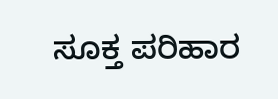ಸೂಕ್ತ ಪರಿಹಾರ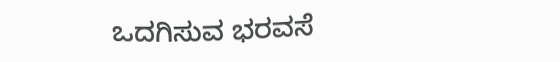ಒದಗಿಸುವ ಭರವಸೆ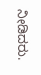ನೀಡಿದರು.